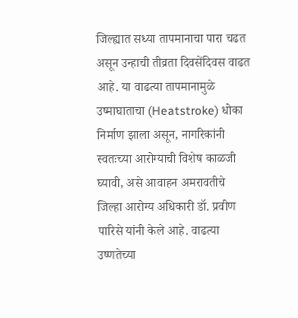जिल्ह्यात सध्या तापमानाचा पारा चढत असून उन्हाची तीव्रता दिवसेंदिवस वाढत आहे. या वाढत्या तापमानामुळे उष्माघाताचा (Heatstroke) धोका निर्माण झाला असून, नागरिकांनी स्वतःच्या आरोग्याची विशेष काळजी घ्यावी, असे आवाहन अमरावतीचे जिल्हा आरोग्य अधिकारी डॉ. प्रवीण पारिसे यांनी केले आहे. वाढत्या उष्णतेच्या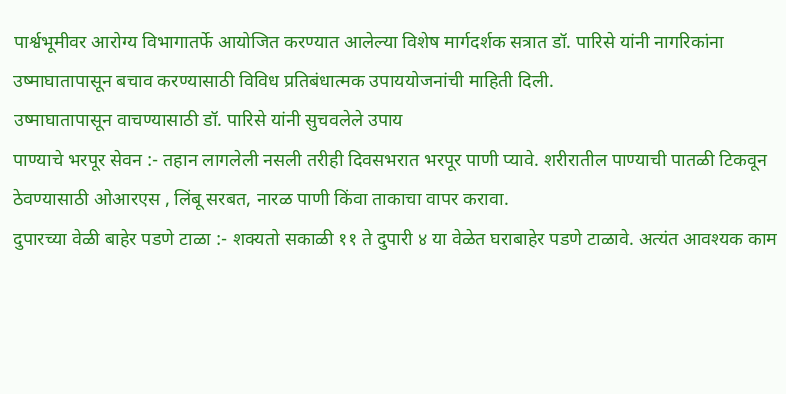पार्श्वभूमीवर आरोग्य विभागातर्फे आयोजित करण्यात आलेल्या विशेष मार्गदर्शक सत्रात डॉ. पारिसे यांनी नागरिकांना उष्माघातापासून बचाव करण्यासाठी विविध प्रतिबंधात्मक उपाययोजनांची माहिती दिली.
उष्माघातापासून वाचण्यासाठी डॉ. पारिसे यांनी सुचवलेले उपाय
पाण्याचे भरपूर सेवन :- तहान लागलेली नसली तरीही दिवसभरात भरपूर पाणी प्यावे. शरीरातील पाण्याची पातळी टिकवून ठेवण्यासाठी ओआरएस , लिंबू सरबत, नारळ पाणी किंवा ताकाचा वापर करावा.
दुपारच्या वेळी बाहेर पडणे टाळा :- शक्यतो सकाळी ११ ते दुपारी ४ या वेळेत घराबाहेर पडणे टाळावे. अत्यंत आवश्यक काम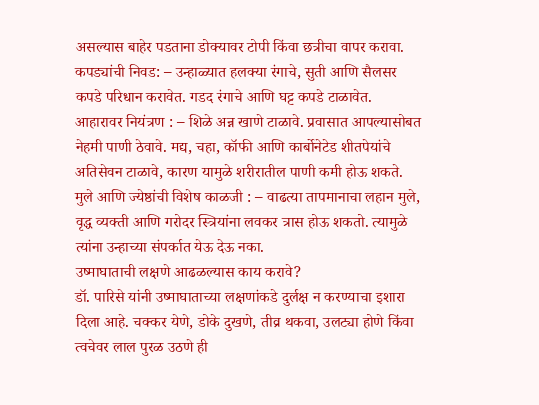असल्यास बाहेर पडताना डोक्यावर टोपी किंवा छत्रीचा वापर करावा.
कपड्यांची निवड: – उन्हाळ्यात हलक्या रंगाचे, सुती आणि सैलसर कपडे परिधान करावेत. गडद रंगाचे आणि घट्ट कपडे टाळावेत.
आहारावर नियंत्रण : – शिळे अन्न खाणे टाळावे. प्रवासात आपल्यासोबत नेहमी पाणी ठेवावे. मद्य, चहा, कॉफी आणि कार्बोनेटेड शीतपेयांचे अतिसेवन टाळावे, कारण यामुळे शरीरातील पाणी कमी होऊ शकते.
मुले आणि ज्येष्ठांची विशेष काळजी : – वाढत्या तापमानाचा लहान मुले, वृद्ध व्यक्ती आणि गरोदर स्त्रियांना लवकर त्रास होऊ शकतो. त्यामुळे त्यांना उन्हाच्या संपर्कात येऊ देऊ नका.
उष्माघाताची लक्षणे आढळल्यास काय करावे?
डॉ. पारिसे यांनी उष्माघाताच्या लक्षणांकडे दुर्लक्ष न करण्याचा इशारा दिला आहे. चक्कर येणे, डोके दुखणे, तीव्र थकवा, उलट्या होणे किंवा त्वचेवर लाल पुरळ उठणे ही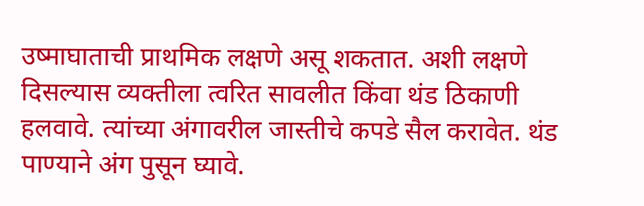उष्माघाताची प्राथमिक लक्षणे असू शकतात. अशी लक्षणे दिसल्यास व्यक्तीला त्वरित सावलीत किंवा थंड ठिकाणी हलवावे. त्यांच्या अंगावरील जास्तीचे कपडे सैल करावेत. थंड पाण्याने अंग पुसून घ्यावे.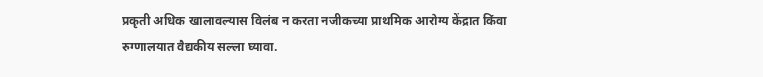प्रकृती अधिक खालावल्यास विलंब न करता नजीकच्या प्राथमिक आरोग्य केंद्रात किंवा रुग्णालयात वैद्यकीय सल्ला घ्यावा.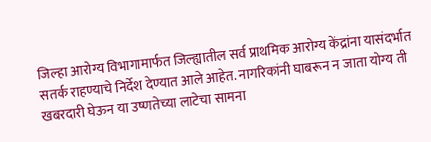जिल्हा आरोग्य विभागामार्फत जिल्ह्यातील सर्व प्राथमिक आरोग्य केंद्रांना यासंदर्भात सतर्क राहण्याचे निर्देश देण्यात आले आहेत. नागरिकांनी घाबरून न जाता योग्य ती खबरदारी घेऊन या उष्णतेच्या लाटेचा सामना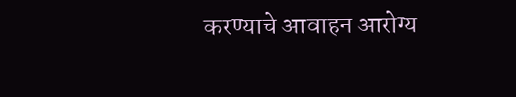करण्याचे आवाहन आरोग्य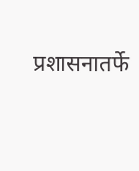प्रशासनातर्फे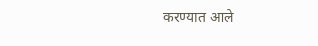करण्यात आले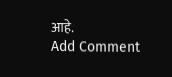आहे.
Add Comment